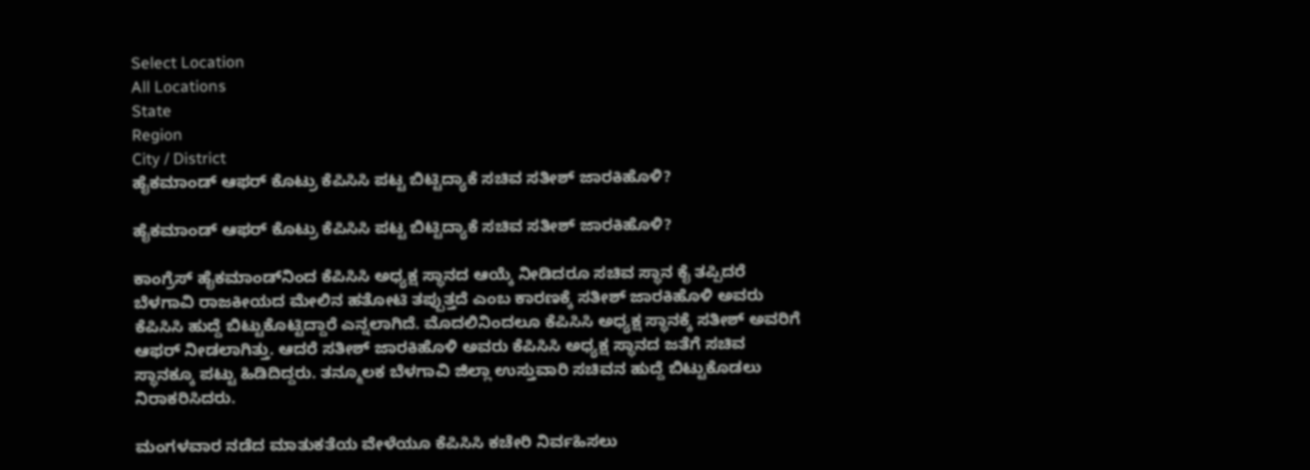Select Location
All Locations
State
Region
City / District
ಹೈಕಮಾಂಡ್‌ ಆಫರ್ ಕೊಟ್ರು ಕೆಪಿಸಿಸಿ ಪಟ್ಟ ಬಿಟ್ಟಿದ್ಯಾಕೆ ಸಚಿವ ಸತೀಶ್ ಜಾರಕಿಹೊಳಿ?

ಹೈಕಮಾಂಡ್‌ ಆಫರ್ ಕೊಟ್ರು ಕೆಪಿಸಿಸಿ ಪಟ್ಟ ಬಿಟ್ಟಿದ್ಯಾಕೆ ಸಚಿವ ಸತೀಶ್ ಜಾರಕಿಹೊಳಿ?

ಕಾಂಗ್ರೆಸ್‌ ಹೈಕಮಾಂಡ್‌ನಿಂದ ಕೆಪಿಸಿಸಿ ಅಧ್ಯಕ್ಷ ಸ್ಥಾನದ ಆಯ್ಕೆ ನೀಡಿದರೂ ಸಚಿವ ಸ್ಥಾನ ಕೈ ತಪ್ಪಿದರೆ ಬೆಳಗಾವಿ ರಾಜಕೀಯದ ಮೇಲಿನ ಹತೋಟಿ ತಪ್ಪುತ್ತದೆ ಎಂಬ ಕಾರಣಕ್ಕೆ ಸತೀಶ್ ಜಾರಕಿಹೊಳಿ ಅವರು ಕೆಪಿಸಿಸಿ ಹುದ್ದೆ ಬಿಟ್ಟುಕೊಟ್ಟಿದ್ದಾರೆ ಎನ್ನಲಾಗಿದೆ. ಮೊದಲಿನಿಂದಲೂ ಕೆಪಿಸಿಸಿ ಅಧ್ಯಕ್ಷ ಸ್ಥಾನಕ್ಕೆ ಸತೀಶ್ ಅವರಿಗೆ ಆಫರ್‌ ನೀಡಲಾಗಿತ್ತು. ಆದರೆ ಸತೀಶ್ ಜಾರಕಿಹೊಳಿ ಅವರು ಕೆಪಿಸಿಸಿ ಅಧ್ಯಕ್ಷ ಸ್ಥಾನದ ಜತೆಗೆ ಸಚಿವ ಸ್ಥಾನಕ್ಕೂ ಪಟ್ಟು ಹಿಡಿದಿದ್ದರು. ತನ್ಮೂಲಕ ಬೆಳಗಾವಿ ಜಿಲ್ಲಾ ಉಸ್ತುವಾರಿ ಸಚಿವನ ಹುದ್ದೆ ಬಿಟ್ಟುಕೊಡಲು ನಿರಾಕರಿಸಿದರು.

ಮಂಗಳವಾರ ನಡೆದ ಮಾತುಕತೆಯ ವೇಳೆಯೂ ಕೆಪಿಸಿಸಿ ಕಚೇರಿ ನಿರ್ವಹಿಸಲು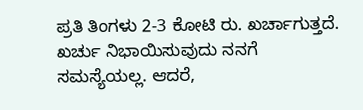ಪ್ರತಿ ತಿಂಗಳು 2-3 ಕೋಟಿ ರು. ಖರ್ಚಾಗುತ್ತದೆ. ಖರ್ಚು ನಿಭಾಯಿಸುವುದು ನನಗೆ ಸಮಸ್ಯೆಯಲ್ಲ. ಆದರೆ,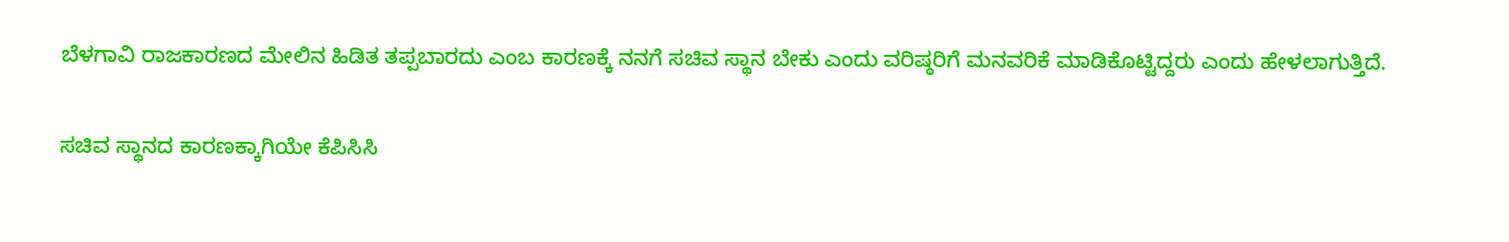ಬೆಳಗಾವಿ ರಾಜಕಾರಣದ ಮೇಲಿನ ಹಿಡಿತ ತಪ್ಪಬಾರದು ಎಂಬ ಕಾರಣಕ್ಕೆ ನನಗೆ ಸಚಿವ ಸ್ಥಾನ ಬೇಕು ಎಂದು ವರಿಷ್ಠರಿಗೆ ಮನವರಿಕೆ ಮಾಡಿಕೊಟ್ಟಿದ್ದರು ಎಂದು ಹೇಳಲಾಗುತ್ತಿದೆ.

ಸಚಿವ ಸ್ಥಾನದ ಕಾರಣಕ್ಕಾಗಿಯೇ ಕೆಪಿಸಿಸಿ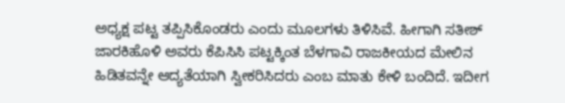ಅಧ್ಯಕ್ಷ ಪಟ್ಟ ತಪ್ಪಿಸಿಕೊಂಡರು ಎಂದು ಮೂಲಗಳು ತಿಳಿಸಿವೆ. ಹೀಗಾಗಿ ಸತೀಶ್ ಜಾರಕಿಹೊಳಿ ಅವರು ಕೆಪಿಸಿಸಿ ಪಟ್ಟಕ್ಕಿಂತ ಬೆಳಗಾವಿ ರಾಜಕೀಯದ ಮೇಲಿನ ಹಿಡಿತವನ್ನೇ ಆದ್ಯತೆಯಾಗಿ ಸ್ವೀಕರಿಸಿದರು ಎಂಬ ಮಾತು ಕೇಳಿ ಬಂದಿದೆ. ಇದೀಗ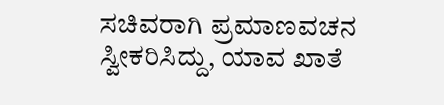ಸಚಿವರಾಗಿ ಪ್ರಮಾಣವಚನ ಸ್ವೀಕರಿಸಿದ್ದು, ಯಾವ ಖಾತೆ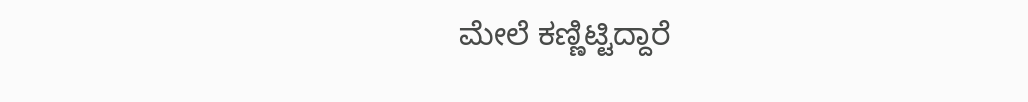ಮೇಲೆ ಕಣ್ಣಿಟ್ಟಿದ್ದಾರೆ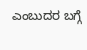ಎಂಬುದರ ಬಗ್ಗೆ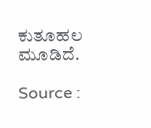ಕುತೂಹಲ ಮೂಡಿದೆ.

Source :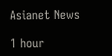Asianet News

1 hour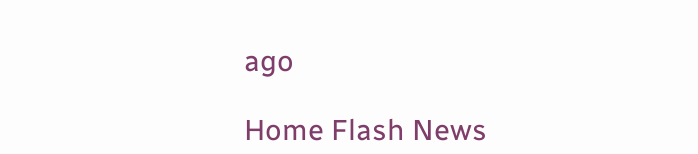ago

Home Flash News